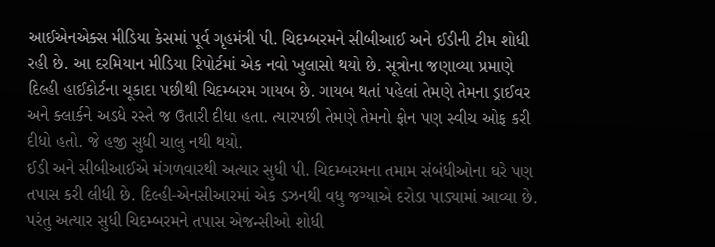આઈએનએક્સ મીડિયા કેસમાં પૂર્વ ગૃહમંત્રી પી. ચિદમ્બરમને સીબીઆઈ અને ઈડીની ટીમ શોધી રહી છે. આ દરમિયાન મીડિયા રિપોર્ટમાં એક નવો ખુલાસો થયો છે. સૂત્રોના જણાવ્યા પ્રમાણે દિલ્હી હાઈકોર્ટના ચૂકાદા પછીથી ચિદમ્બરમ ગાયબ છે. ગાયબ થતાં પહેલાં તેમણે તેમના ડ્રાઈવર અને ક્લાર્કને અડધે રસ્તે જ ઉતારી દીધા હતા. ત્યારપછી તેમણે તેમનો ફોન પણ સ્વીચ ઓફ કરી દીધો હતો. જે હજી સુધી ચાલુ નથી થયો.
ઈડી અને સીબીઆઈએ મંગળવારથી અત્યાર સુધી પી. ચિદમ્બરમના તમામ સંબંધીઓના ઘરે પણ તપાસ કરી લીધી છે. દિલ્હી-એનસીઆરમાં એક ડઝનથી વધુ જગ્યાએ દરોડા પાડ્યામાં આવ્યા છે. પરંતુ અત્યાર સુધી ચિદમ્બરમને તપાસ એજન્સીઓ શોધી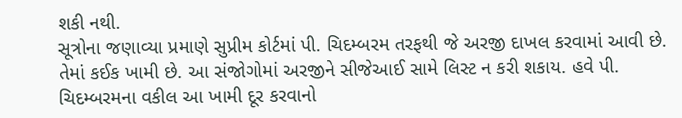શકી નથી.
સૂત્રોના જણાવ્યા પ્રમાણે સુપ્રીમ કોર્ટમાં પી. ચિદમ્બરમ તરફથી જે અરજી દાખલ કરવામાં આવી છે. તેમાં કઈક ખામી છે. આ સંજોગોમાં અરજીને સીજેઆઈ સામે લિસ્ટ ન કરી શકાય. હવે પી. ચિદમ્બરમના વકીલ આ ખામી દૂર કરવાનો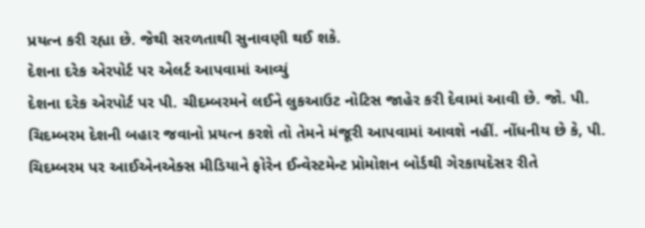પ્રયત્ન કરી રહ્યા છે. જેથી સરળતાથી સુનાવણી થઈ શકે.
દેશના દરેક એરપોર્ટ પર એલર્ટ આપવામાં આવ્યું
દેશના દરેક એરપોર્ટ પર પી. ચીદમ્બરમને લઈને લુકઆઉટ નોટિસ જાહેર કરી દેવામાં આવી છે. જો. પી. ચિદમ્બરમ દેશની બહાર જવાનો પ્રયત્ન કરશે તો તેમને મંજૂરી આપવામાં આવશે નહીં. નોંધનીય છે કે, પી. ચિદમ્બરમ પર આઈએનએક્સ મીડિયાને ફોરેન ઈન્વેસ્ટમેન્ટ પ્રોમોશન બોર્ડથી ગેરકાયદેસર રીતે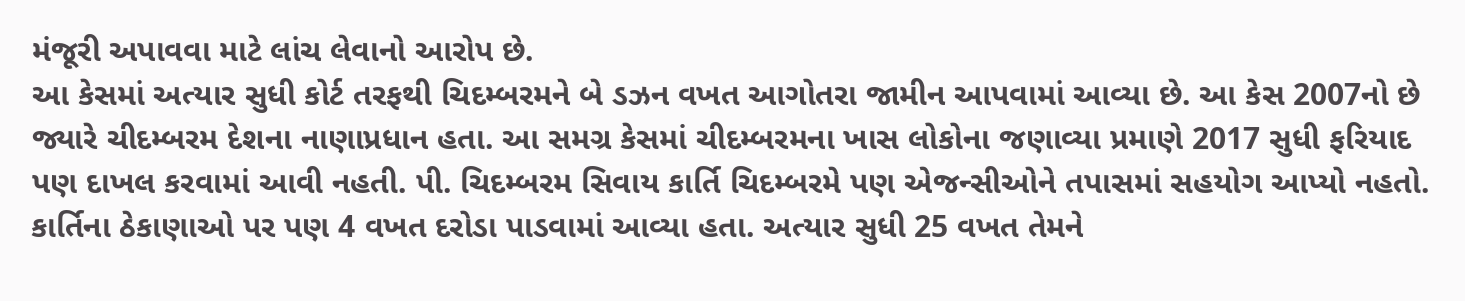મંજૂરી અપાવવા માટે લાંચ લેવાનો આરોપ છે.
આ કેસમાં અત્યાર સુધી કોર્ટ તરફથી ચિદમ્બરમને બે ડઝન વખત આગોતરા જામીન આપવામાં આવ્યા છે. આ કેસ 2007નો છે જ્યારે ચીદમ્બરમ દેશના નાણાપ્રધાન હતા. આ સમગ્ર કેસમાં ચીદમ્બરમના ખાસ લોકોના જણાવ્યા પ્રમાણે 2017 સુધી ફરિયાદ પણ દાખલ કરવામાં આવી નહતી. પી. ચિદમ્બરમ સિવાય કાર્તિ ચિદમ્બરમે પણ એજન્સીઓને તપાસમાં સહયોગ આપ્યો નહતો. કાર્તિના ઠેકાણાઓ પર પણ 4 વખત દરોડા પાડવામાં આવ્યા હતા. અત્યાર સુધી 25 વખત તેમને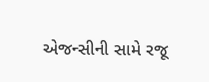એજન્સીની સામે રજૂ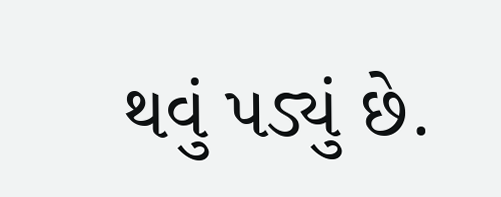થવું પડ્યું છે.